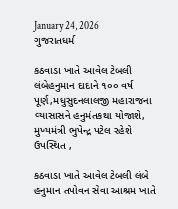January 24, 2026
ગુજરાતધર્મ

કઠવાડા ખાતે આવેલ ટેબલી લંબેહનુમાન દાદાને ૧૦૦ વર્ષ પૂર્ણ,મધુસુદનલાલજી મહારાજના વ્‍યાસાસને હનુમંતકથા યોજાશે, મુખ્યમંત્રી ભુપેન્દ્ર પટેલ રહેશે ઉપસ્થિત ,

કઠવાડા ખાતે આવેલ ટેબલી લંબે હનુમાન તપોવન સેવા આશ્રમ ખાતે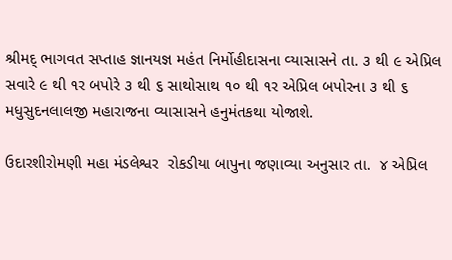શ્રીમદ્‌ ભાગવત સપ્‍તાહ જ્ઞાનયજ્ઞ મહંત નિર્મોહીદાસના વ્‍યાસાસને તા. ૩ થી ૯ એપ્રિલ સવારે ૯ થી ૧ર બપોરે ૩ થી ૬ સાથોસાથ ૧૦ થી ૧ર એપ્રિલ બપોરના ૩ થી ૬ મધુસુદનલાલજી મહારાજના વ્‍યાસાસને હનુમંતકથા યોજાશે.

ઉદારશીરોમણી મહા મંડલેશ્વર  રોકડીયા બાપુના જણાવ્‍યા અનુસાર તા.  ૪ એપ્રિલ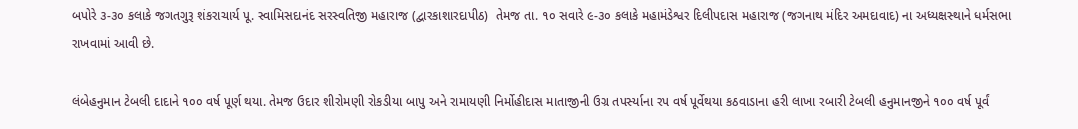બપોરે ૩-૩૦ કલાકે જગતગુરૂ શંકરાચાર્ય પૂ. સ્‍વામિસદાનંદ સરસ્‍વતિજી મહારાજ (દ્વારકાશારદાપીઠ)  તેમજ તા. ૧૦ સવારે ૯-૩૦ કલાકે મહામંડેશ્વર દિલીપદાસ મહારાજ (જગનાથ મંદિર અમદાવાદ) ના અધ્‍યક્ષસ્‍થાને ધર્મસભા રાખવામાં આવી છે.

લંબેહનુમાન ટેબલી દાદાને ૧૦૦ વર્ષ પૂર્ણ થયા. તેમજ ઉદાર શીરોમણી રોકડીયા બાપુ અને રામાયણી નિર્મોહીદાસ માતાજીની ઉગ્ર તપર્સ્‍યાના રપ વર્ષ પૂર્વેથયા કઠવાડાના હરી લાખા રબારી ટેબલી હનુમાનજીને ૧૦૦ વર્ષ પૂર્વં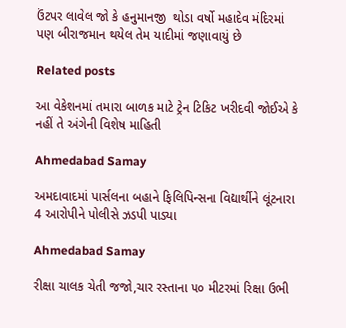ઉંટપર લાવેલ જો કે હનુમાનજી  થોડા વર્ષો મહાદેવ મંદિરમાં પણ બીરાજમાન થયેલ તેમ યાદીમાં જણાવાયું છે

Related posts

આ વેકેશનમાં તમારા બાળક માટે ટ્રેન ટિકિટ ખરીદવી જોઈએ કે નહીં તે અંગેની વિશેષ માહિતી

Ahmedabad Samay

અમદાવાદમાં પાર્સલના બહાને ફિલિપિન્સના વિદ્યાર્થીને લૂંટનારા 4 આરોપીને પોલીસે ઝડપી પાડ્યા

Ahmedabad Samay

રીક્ષા ચાલક ચેતી જજો,ચાર રસ્તાના ૫૦ મીટરમાં રિક્ષા ઉભી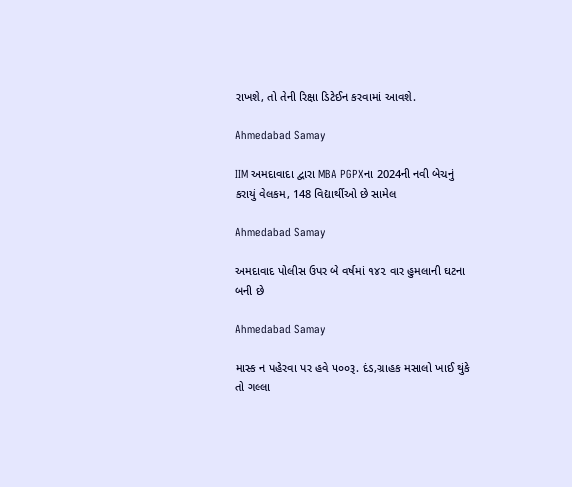રાખશે, તો તેની રિક્ષા ડિટેઈન કરવામાં આવશે.

Ahmedabad Samay

IIM અમદાવાદા દ્વારા MBA PGPXના 2024ની નવી બેચનું કરાયું વેલકમ, 148 વિદ્યાર્થીઓ છે સામેલ

Ahmedabad Samay

અમદાવાદ પોલીસ ઉપર બે વર્ષમાં ૧૪૨ વાર હુમલાની ઘટના બની છે

Ahmedabad Samay

માસ્ક ન પહેરવા પર હવે ૫૦૦રૂ. દંડ,ગ્રાહક મસાલો ખાઈ થુંકે તો ગલ્લા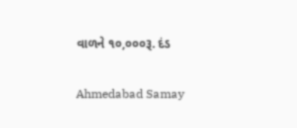વાળને ૧૦,૦૦૦રૂ. દંડ

Ahmedabad Samay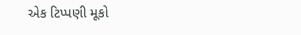એક ટિપ્પણી મૂકો